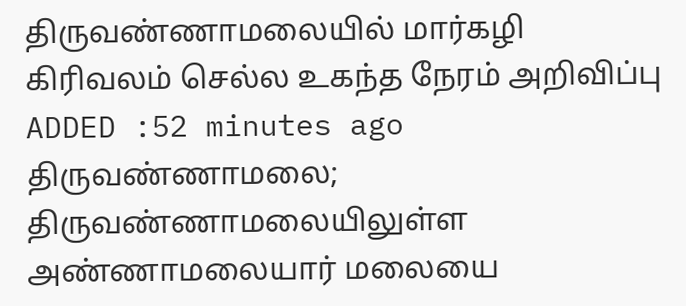திருவண்ணாமலையில் மார்கழி கிரிவலம் செல்ல உகந்த நேரம் அறிவிப்பு
ADDED :52 minutes ago
திருவண்ணாமலை; திருவண்ணாமலையிலுள்ள அண்ணாமலையார் மலையை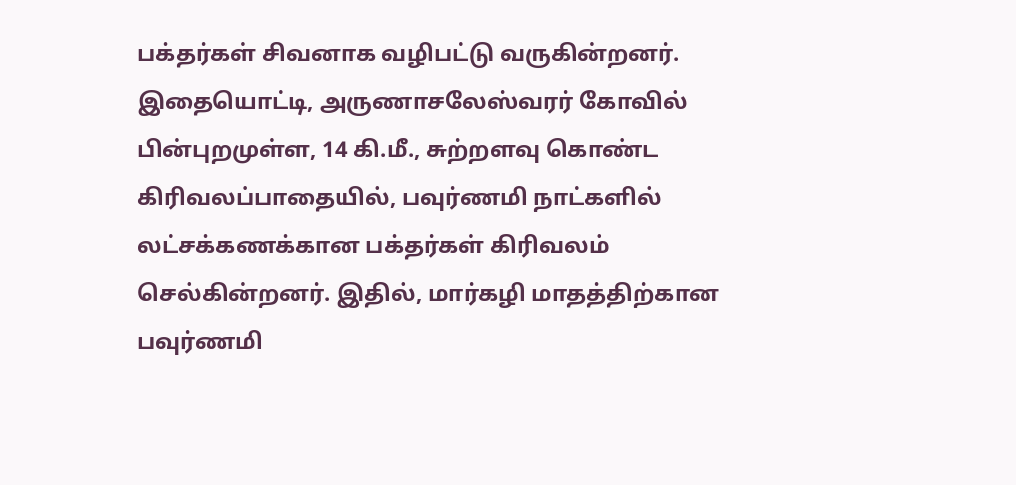பக்தர்கள் சிவனாக வழிபட்டு வருகின்றனர். இதையொட்டி, அருணாசலேஸ்வரர் கோவில் பின்புறமுள்ள, 14 கி.மீ., சுற்றளவு கொண்ட கிரிவலப்பாதையில், பவுர்ணமி நாட்களில் லட்சக்கணக்கான பக்தர்கள் கிரிவலம் செல்கின்றனர். இதில், மார்கழி மாதத்திற்கான பவுர்ணமி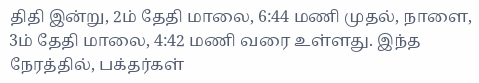திதி இன்று, 2ம் தேதி மாலை, 6:44 மணி முதல், நாளை, 3ம் தேதி மாலை, 4:42 மணி வரை உள்ளது. இந்த நேரத்தில், பக்தர்கள்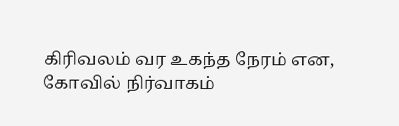கிரிவலம் வர உகந்த நேரம் என, கோவில் நிர்வாகம்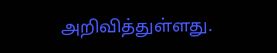அறிவித்துள்ளது.